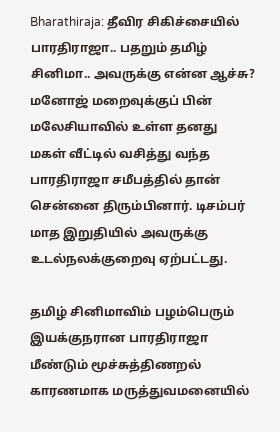Bharathiraja: தீவிர சிகிச்சையில் பாரதிராஜா.. பதறும் தமிழ் சினிமா.. அவருக்கு என்ன ஆச்சு?
மனோஜ் மறைவுக்குப் பின் மலேசியாவில் உள்ள தனது மகள் வீட்டில் வசித்து வந்த பாரதிராஜா சமீபத்தில் தான் சென்னை திரும்பினார். டிசம்பர் மாத இறுதியில் அவருக்கு உடல்நலக்குறைவு ஏற்பட்டது.

தமிழ் சினிமாவிம் பழம்பெரும் இயக்குநரான பாரதிராஜா மீண்டும் மூச்சுத்திணறல் காரணமாக மருத்துவமனையில்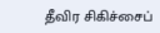தீவிர சிகிச்சைப்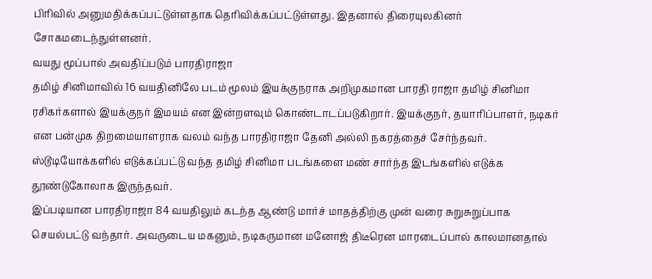பிரிவில் அனுமதிக்கப்பட்டுள்ளதாக தெரிவிக்கப்பட்டுள்ளது. இதனால் திரையுலகினர் சோகமடைந்துள்ளனர்.
வயது மூப்பால் அவதிப்படும் பாரதிராஜா
தமிழ் சினிமாவில் 16 வயதினிலே படம் மூலம் இயக்குநராக அறிமுகமான பாரதி ராஜா தமிழ் சினிமா ரசிகர்களால் இயக்குநர் இமயம் என இன்றளவும் கொண்டாடப்படுகிறார். இயக்குநர், தயாரிப்பாளர், நடிகர் என பன்முக திறமையாளராக வலம் வந்த பாரதிராஜா தேனி அல்லி நகரத்தைச் சேர்ந்தவர். ஸ்டூடியோக்களில் எடுக்கப்பட்டு வந்த தமிழ் சினிமா படங்களை மண் சார்ந்த இடங்களில் எடுக்க தூண்டுகோலாக இருந்தவர்.
இப்படியான பாரதிராஜா 84 வயதிலும் கடந்த ஆண்டு மார்ச் மாதத்திற்கு முன் வரை சுறுசுறுப்பாக செயல்பட்டு வந்தார். அவருடைய மகனும், நடிகருமான மனோஜ் திடீரென மாரடைப்பால் காலமானதால்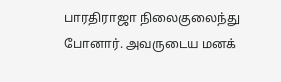பாரதிராஜா நிலைகுலைந்து போனார். அவருடைய மனக்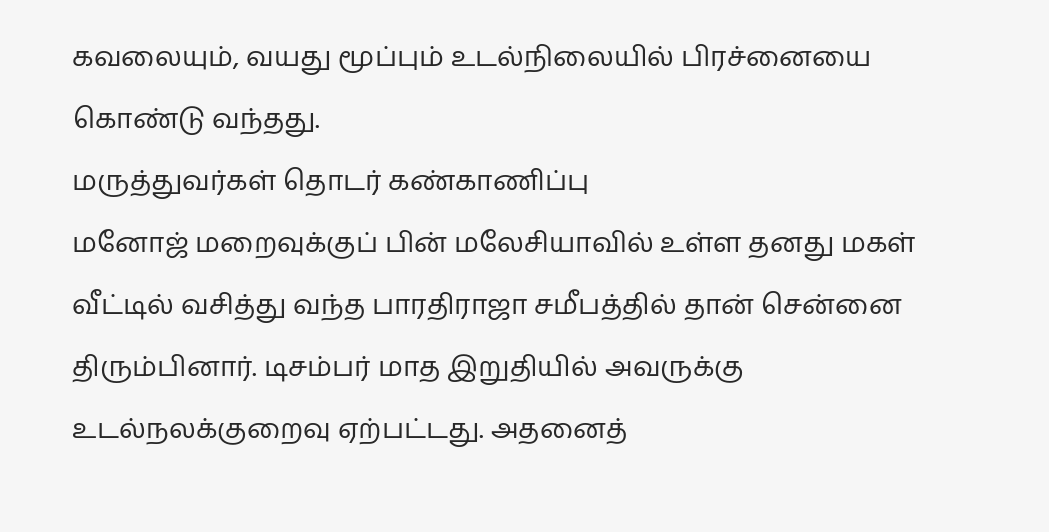கவலையும், வயது மூப்பும் உடல்நிலையில் பிரச்னையை கொண்டு வந்தது.
மருத்துவர்கள் தொடர் கண்காணிப்பு
மனோஜ் மறைவுக்குப் பின் மலேசியாவில் உள்ள தனது மகள் வீட்டில் வசித்து வந்த பாரதிராஜா சமீபத்தில் தான் சென்னை திரும்பினார். டிசம்பர் மாத இறுதியில் அவருக்கு உடல்நலக்குறைவு ஏற்பட்டது. அதனைத்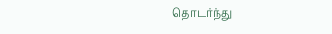தொடர்ந்து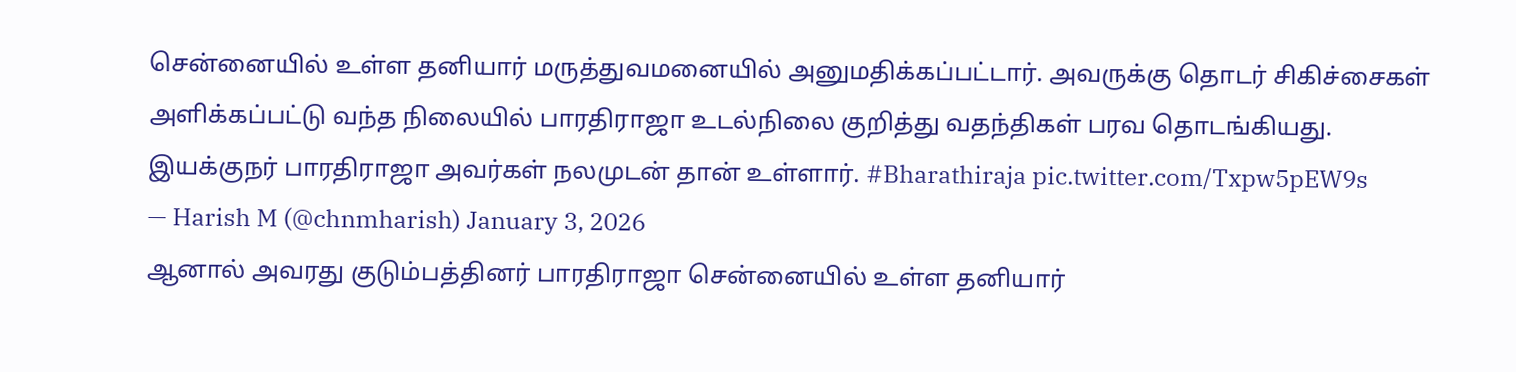சென்னையில் உள்ள தனியார் மருத்துவமனையில் அனுமதிக்கப்பட்டார். அவருக்கு தொடர் சிகிச்சைகள் அளிக்கப்பட்டு வந்த நிலையில் பாரதிராஜா உடல்நிலை குறித்து வதந்திகள் பரவ தொடங்கியது.
இயக்குநர் பாரதிராஜா அவர்கள் நலமுடன் தான் உள்ளார். #Bharathiraja pic.twitter.com/Txpw5pEW9s
— Harish M (@chnmharish) January 3, 2026
ஆனால் அவரது குடும்பத்தினர் பாரதிராஜா சென்னையில் உள்ள தனியார்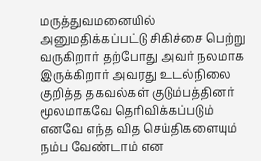மருத்துவமனையில் அனுமதிக்கப்பட்டு சிகிச்சை பெற்று வருகிறார் தற்போது அவர் நலமாக இருக்கிறார் அவரது உடல்நிலை குறித்த தகவல்கள் குடும்பத்தினர் மூலமாகவே தெரிவிக்கப்படும் எனவே எந்த வித செய்திகளையும் நம்ப வேண்டாம் என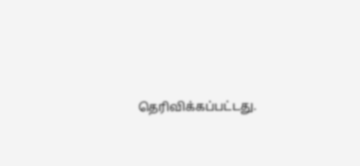தெரிவிக்கப்பட்டது.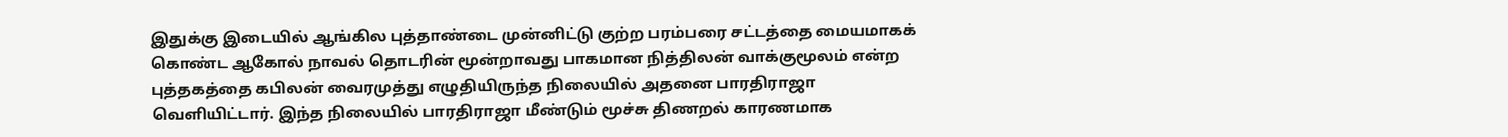இதுக்கு இடையில் ஆங்கில புத்தாண்டை முன்னிட்டு குற்ற பரம்பரை சட்டத்தை மையமாகக் கொண்ட ஆகோல் நாவல் தொடரின் மூன்றாவது பாகமான நித்திலன் வாக்குமூலம் என்ற புத்தகத்தை கபிலன் வைரமுத்து எழுதியிருந்த நிலையில் அதனை பாரதிராஜா வெளியிட்டார். இந்த நிலையில் பாரதிராஜா மீண்டும் மூச்சு திணறல் காரணமாக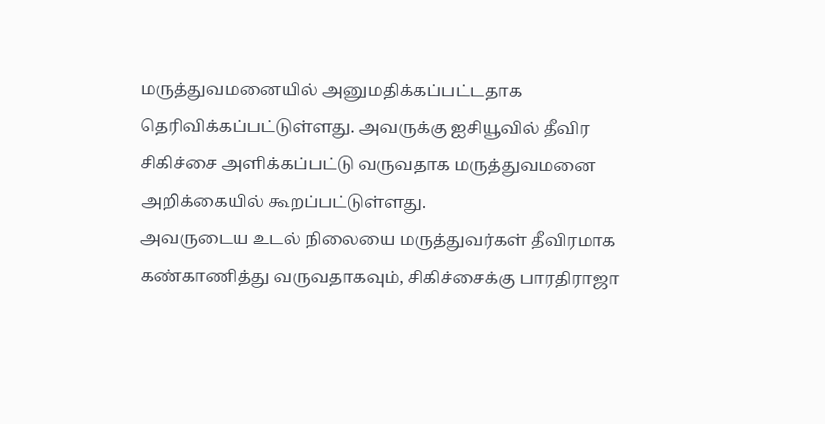மருத்துவமனையில் அனுமதிக்கப்பட்டதாக தெரிவிக்கப்பட்டுள்ளது. அவருக்கு ஐசியூவில் தீவிர சிகிச்சை அளிக்கப்பட்டு வருவதாக மருத்துவமனை அறிக்கையில் கூறப்பட்டுள்ளது.
அவருடைய உடல் நிலையை மருத்துவர்கள் தீவிரமாக கண்காணித்து வருவதாகவும், சிகிச்சைக்கு பாரதிராஜா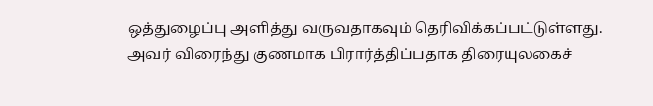ஒத்துழைப்பு அளித்து வருவதாகவும் தெரிவிக்கப்பட்டுள்ளது. அவர் விரைந்து குணமாக பிரார்த்திப்பதாக திரையுலகைச்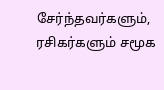சேர்ந்தவர்களும், ரசிகர்களும் சமூக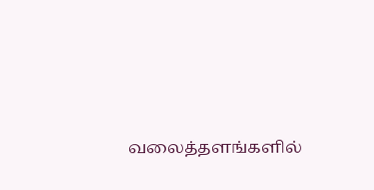வலைத்தளங்களில்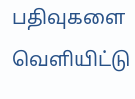பதிவுகளை வெளியிட்டு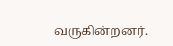வருகின்றனர்.